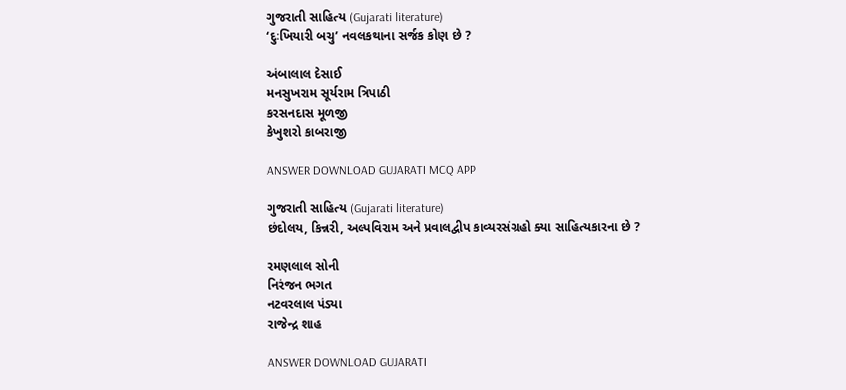ગુજરાતી સાહિત્ય (Gujarati literature)
‘દુઃખિયારી બચુ’ નવલકથાના સર્જક કોણ છે ?

અંબાલાલ દેસાઈ
મનસુખરામ સૂર્યરામ ત્રિપાઠી
કરસનદાસ મૂળજી
કેખુશરો કાબરાજી

ANSWER DOWNLOAD GUJARATI MCQ APP

ગુજરાતી સાહિત્ય (Gujarati literature)
છંદોલય, કિન્નરી, અલ્પવિરામ અને પ્રવાલદ્વીપ કાવ્યરસંગ્રહો ક્યા સાહિત્યકારના છે ?

રમણલાલ સોની
નિરંજન ભગત
નટવરલાલ પંડ્યા
રાજેન્દ્ર શાહ

ANSWER DOWNLOAD GUJARATI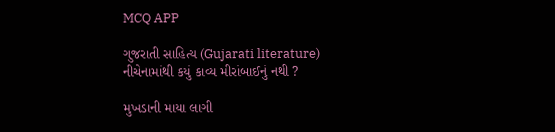MCQ APP

ગુજરાતી સાહિત્ય (Gujarati literature)
નીચેનામાંથી કયું કાવ્ય મીરાંબાઈનું નથી ?

મુખડાની માયા લાગી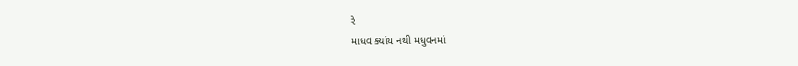રે
માધવ ક્યાંય નથી મધુવનમાં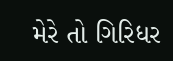મેરે તો ગિરિધર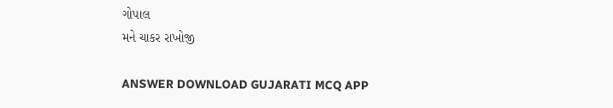ગોપાલ
મને ચાકર રાખોજી

ANSWER DOWNLOAD GUJARATI MCQ APP